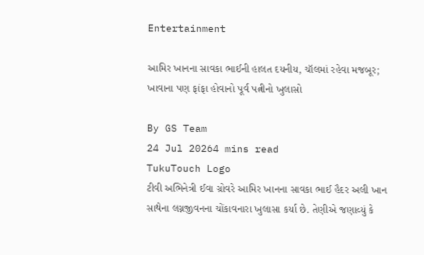Entertainment

આમિર ખાનના સાવકા ભાઈની હાલત દયનીય, ચૉલમાં રહેવા મજબૂર; ખાવાના પણ ફાંફા હોવાનો પૂર્વ પત્નીનો ખુલાસો

By GS Team
24 Jul 20264 mins read
TukuTouch Logo
ટીવી અભિનેત્રી ઈવા ગ્રોવરે આમિર ખાનના સાવકા ભાઈ હૈદર અલી ખાન સાથેના લગ્નજીવનના ચોંકાવનારા ખુલાસા કર્યા છે. તેણીએ જણાવ્યું કે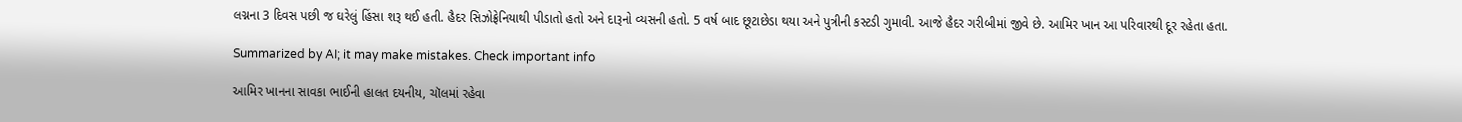લગ્નના 3 દિવસ પછી જ ઘરેલું હિંસા શરૂ થઈ હતી. હૈદર સિઝોફ્રેનિયાથી પીડાતો હતો અને દારૂનો વ્યસની હતો. 5 વર્ષ બાદ છૂટાછેડા થયા અને પુત્રીની કસ્ટડી ગુમાવી. આજે હૈદર ગરીબીમાં જીવે છે. આમિર ખાન આ પરિવારથી દૂર રહેતા હતા.

Summarized by AI; it may make mistakes. Check important info

આમિર ખાનના સાવકા ભાઈની હાલત દયનીય, ચૉલમાં રહેવા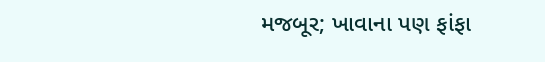મજબૂર; ખાવાના પણ ફાંફા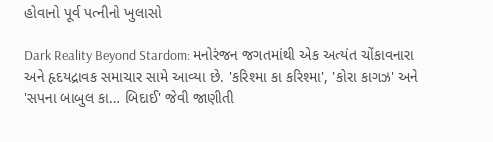હોવાનો પૂર્વ પત્નીનો ખુલાસો

Dark Reality Beyond Stardom: મનોરંજન જગતમાંથી એક અત્યંત ચોંકાવનારા અને હૃદયદ્રાવક સમાચાર સામે આવ્યા છે. 'કરિશ્મા કા કરિશ્મા', 'કોરા કાગઝ' અને 'સપના બાબુલ કા… બિદાઈ' જેવી જાણીતી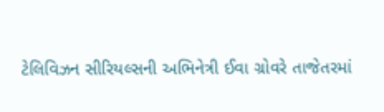ટેલિવિઝન સીરિયલ્સની અભિનેત્રી ઈવા ગ્રોવરે તાજેતરમાં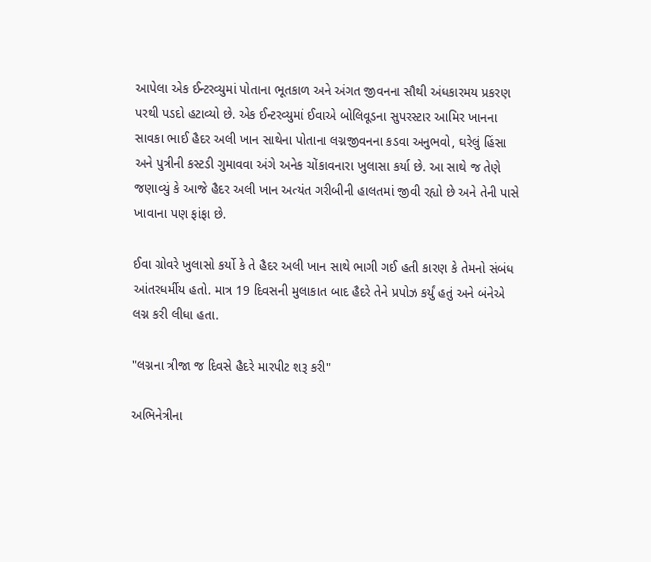આપેલા એક ઈન્ટરવ્યુમાં પોતાના ભૂતકાળ અને અંગત જીવનના સૌથી અંધકારમય પ્રકરણ પરથી પડદો હટાવ્યો છે. એક ઈન્ટરવ્યુમાં ઈવાએ બોલિવૂડના સુપરસ્ટાર આમિર ખાનના સાવકા ભાઈ હૈદર અલી ખાન સાથેના પોતાના લગ્નજીવનના કડવા અનુભવો, ઘરેલું હિંસા અને પુત્રીની કસ્ટડી ગુમાવવા અંગે અનેક ચોંકાવનારા ખુલાસા કર્યા છે. આ સાથે જ તેણે જણાવ્યું કે આજે હૈદર અલી ખાન અત્યંત ગરીબીની હાલતમાં જીવી રહ્યો છે અને તેની પાસે ખાવાના પણ ફાંફા છે.

ઈવા ગ્રોવરે ખુલાસો કર્યો કે તે હૈદર અલી ખાન સાથે ભાગી ગઈ હતી કારણ કે તેમનો સંબંધ આંતરધર્મીય હતો. માત્ર 19 દિવસની મુલાકાત બાદ હૈદરે તેને પ્રપોઝ કર્યું હતું અને બંનેએ લગ્ન કરી લીધા હતા.

"લગ્નના ત્રીજા જ દિવસે હૈદરે મારપીટ શરૂ કરી"

અભિનેત્રીના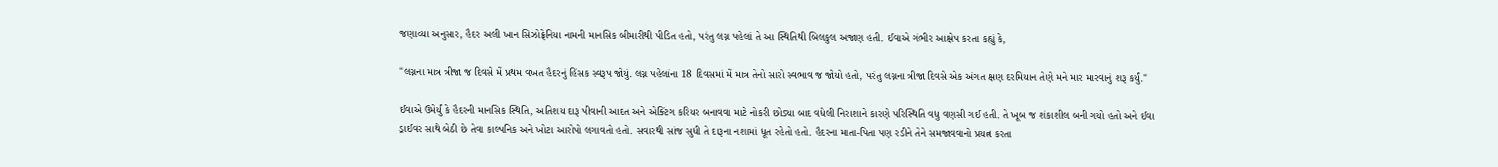જણાવ્યા અનુસાર, હૈદર અલી ખાન સિઝોફ્રેનિયા નામની માનસિક બીમારીથી પીડિત હતો, પરંતુ લગ્ન પહેલાં તે આ સ્થિતિથી બિલકુલ અજાણ હતી. ઈવાએ ગંભીર આક્ષેપ કરતા કહ્યું કે,

"લગ્નના માત્ર ત્રીજા જ દિવસે મેં પ્રથમ વખત હૈદરનું હિંસક સ્વરૂપ જોયું. લગ્ન પહેલાંના 18 દિવસમાં મેં માત્ર તેનો સારો સ્વભાવ જ જોયો હતો, પરંતુ લગ્નના ત્રીજા દિવસે એક અંગત ક્ષણ દરમિયાન તેણે મને માર મારવાનું શરૂ કર્યું."

ઈવાએ ઉમેર્યું કે હૈદરની માનસિક સ્થિતિ, અતિશય દારૂ પીવાની આદત અને એક્ટિંગ કરિયર બનાવવા માટે નોકરી છોડ્યા બાદ વધેલી નિરાશાને કારણે પરિસ્થિતિ વધુ વણસી ગઈ હતી. તે ખૂબ જ શંકાશીલ બની ગયો હતો અને ઈવા ડ્રાઈવર સાથે બેઠી છે તેવા કાલ્પનિક અને ખોટા આરોપો લગાવતો હતો. સવારથી સાંજ સુધી તે દારૂના નશામાં ધૂત રહેતો હતો. હૈદરના માતા-પિતા પણ રડીને તેને સમજાવવાનો પ્રયત્ન કરતા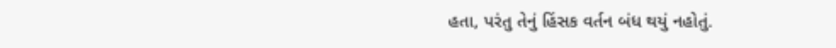હતા, પરંતુ તેનું હિંસક વર્તન બંધ થયું નહોતું.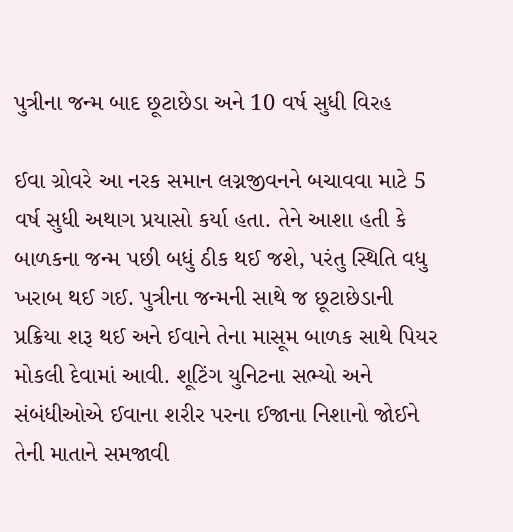પુત્રીના જન્મ બાદ છૂટાછેડા અને 10 વર્ષ સુધી વિરહ

ઈવા ગ્રોવરે આ નરક સમાન લગ્નજીવનને બચાવવા માટે 5 વર્ષ સુધી અથાગ પ્રયાસો કર્યા હતા. તેને આશા હતી કે બાળકના જન્મ પછી બધું ઠીક થઈ જશે, પરંતુ સ્થિતિ વધુ ખરાબ થઈ ગઈ. પુત્રીના જન્મની સાથે જ છૂટાછેડાની પ્રક્રિયા શરૂ થઈ અને ઈવાને તેના માસૂમ બાળક સાથે પિયર મોકલી દેવામાં આવી. શૂટિંગ યુનિટના સભ્યો અને સંબંધીઓએ ઈવાના શરીર પરના ઈજાના નિશાનો જોઈને તેની માતાને સમજાવી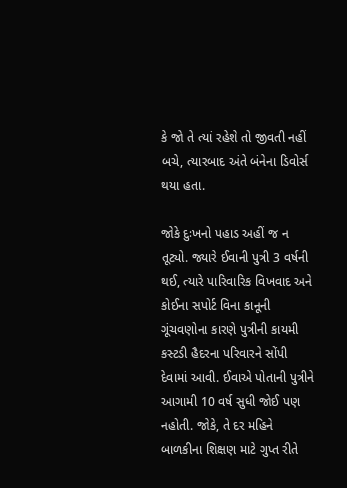કે જો તે ત્યાં રહેશે તો જીવતી નહીં બચે, ત્યારબાદ અંતે બંનેના ડિવોર્સ થયા હતા.

જોકે દુઃખનો પહાડ અહીં જ ન તૂટ્યો. જ્યારે ઈવાની પુત્રી 3 વર્ષની થઈ, ત્યારે પારિવારિક વિખવાદ અને કોઈના સપોર્ટ વિના કાનૂની ગૂંચવણોના કારણે પુત્રીની કાયમી કસ્ટડી હૈદરના પરિવારને સોંપી દેવામાં આવી. ઈવાએ પોતાની પુત્રીને આગામી 10 વર્ષ સુધી જોઈ પણ નહોતી. જોકે, તે દર મહિને બાળકીના શિક્ષણ માટે ગુપ્ત રીતે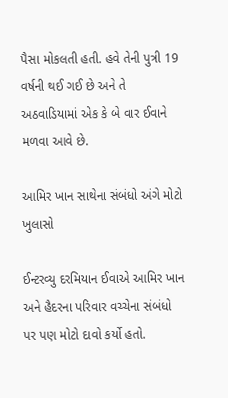પૈસા મોકલતી હતી. હવે તેની પુત્રી 19 વર્ષની થઈ ગઈ છે અને તે અઠવાડિયામાં એક કે બે વાર ઈવાને મળવા આવે છે.

આમિર ખાન સાથેના સંબંધો અંગે મોટો ખુલાસો

ઈન્ટરવ્યુ દરમિયાન ઈવાએ આમિર ખાન અને હૈદરના પરિવાર વચ્ચેના સંબંધો પર પણ મોટો દાવો કર્યો હતો.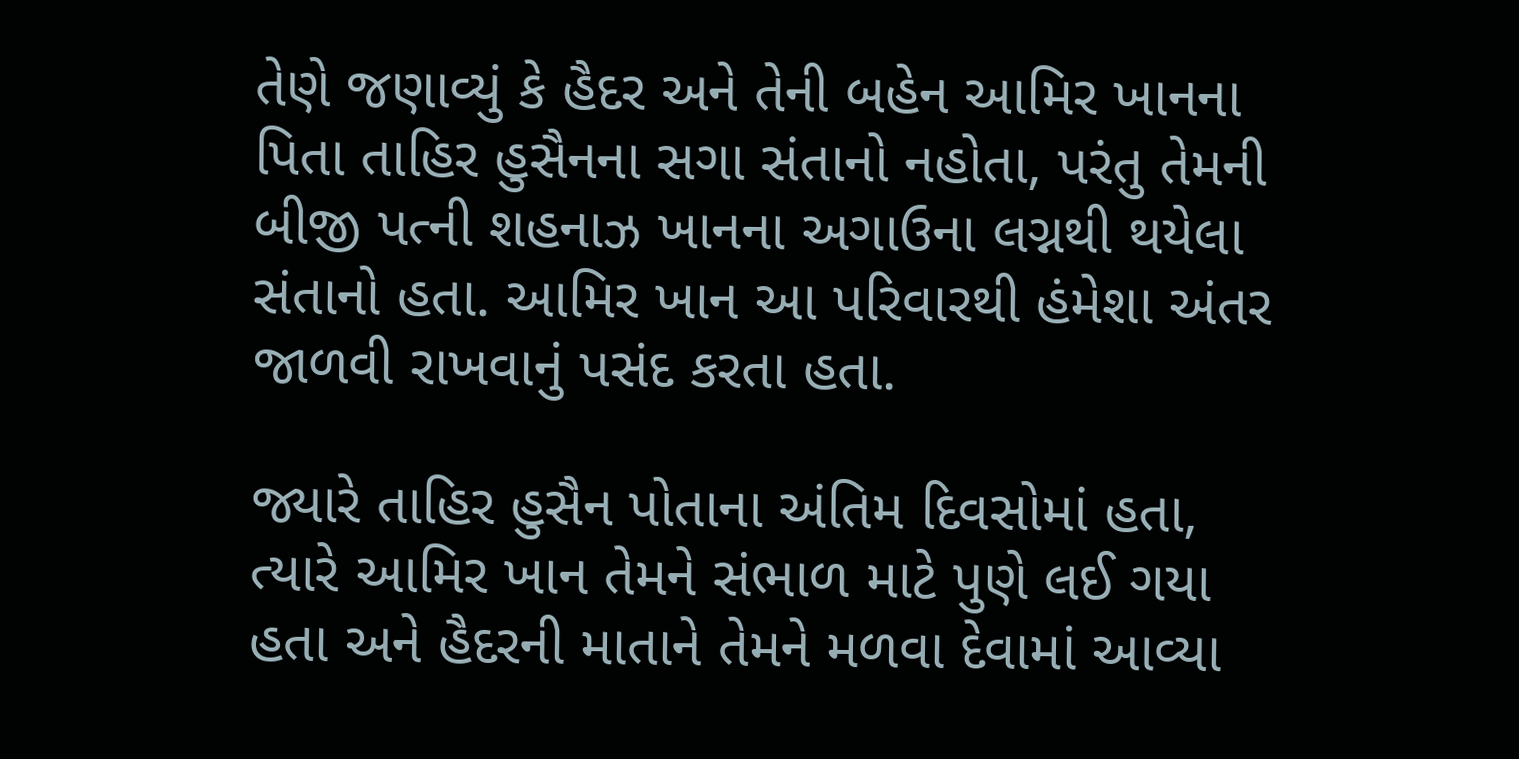તેણે જણાવ્યું કે હૈદર અને તેની બહેન આમિર ખાનના પિતા તાહિર હુસૈનના સગા સંતાનો નહોતા, પરંતુ તેમની બીજી પત્ની શહનાઝ ખાનના અગાઉના લગ્નથી થયેલા સંતાનો હતા. આમિર ખાન આ પરિવારથી હંમેશા અંતર જાળવી રાખવાનું પસંદ કરતા હતા.

જ્યારે તાહિર હુસૈન પોતાના અંતિમ દિવસોમાં હતા, ત્યારે આમિર ખાન તેમને સંભાળ માટે પુણે લઈ ગયા હતા અને હૈદરની માતાને તેમને મળવા દેવામાં આવ્યા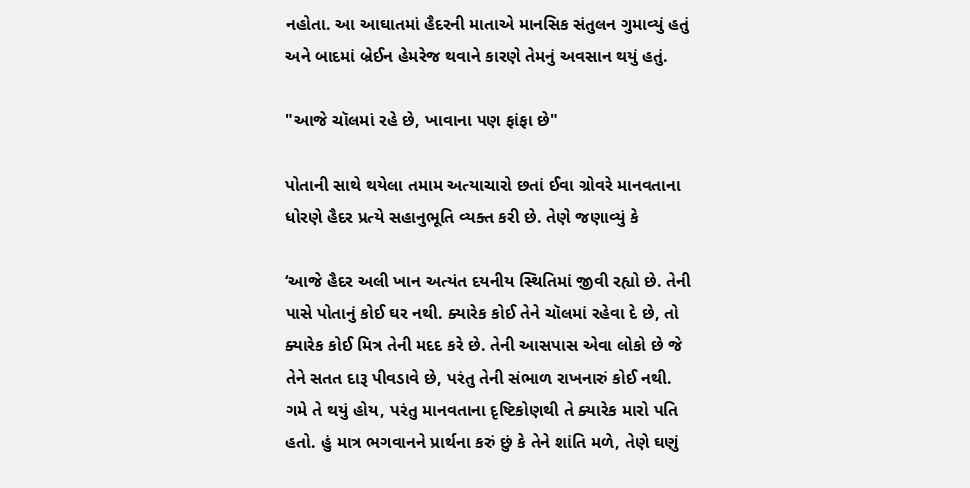નહોતા. આ આઘાતમાં હૈદરની માતાએ માનસિક સંતુલન ગુમાવ્યું હતું અને બાદમાં બ્રેઈન હેમરેજ થવાને કારણે તેમનું અવસાન થયું હતું.

"આજે ચૉલમાં રહે છે, ખાવાના પણ ફાંફા છે"

પોતાની સાથે થયેલા તમામ અત્યાચારો છતાં ઈવા ગ્રોવરે માનવતાના ધોરણે હૈદર પ્રત્યે સહાનુભૂતિ વ્યક્ત કરી છે. તેણે જણાવ્યું કે

‘આજે હૈદર અલી ખાન અત્યંત દયનીય સ્થિતિમાં જીવી રહ્યો છે. તેની પાસે પોતાનું કોઈ ઘર નથી. ક્યારેક કોઈ તેને ચૉલમાં રહેવા દે છે, તો ક્યારેક કોઈ મિત્ર તેની મદદ કરે છે. તેની આસપાસ એવા લોકો છે જે તેને સતત દારૂ પીવડાવે છે, પરંતુ તેની સંભાળ રાખનારું કોઈ નથી. ગમે તે થયું હોય, પરંતુ માનવતાના દૃષ્ટિકોણથી તે ક્યારેક મારો પતિ હતો. હું માત્ર ભગવાનને પ્રાર્થના કરું છું કે તેને શાંતિ મળે, તેણે ઘણું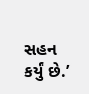સહન કર્યું છે.’